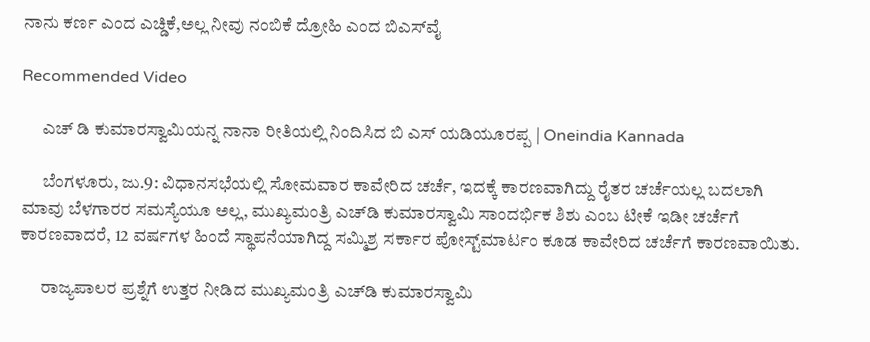ನಾನು ಕರ್ಣ ಎಂದ ಎಚ್ಡಿಕೆ,ಅಲ್ಲ ನೀವು ನಂಬಿಕೆ ದ್ರೋಹಿ ಎಂದ ಬಿಎಸ್‌ವೈ

Recommended Video

      ಎಚ್ ಡಿ ಕುಮಾರಸ್ವಾಮಿಯನ್ನ ನಾನಾ ರೀತಿಯಲ್ಲಿ ನಿಂದಿಸಿದ ಬಿ ಎಸ್ ಯಡಿಯೂರಪ್ಪ | Oneindia Kannada

      ಬೆಂಗಳೂರು, ಜು.9: ವಿಧಾನಸಭೆಯಲ್ಲಿ ಸೋಮವಾರ ಕಾವೇರಿದ ಚರ್ಚೆ, ಇದಕ್ಕೆ ಕಾರಣವಾಗಿದ್ದು ರೈತರ ಚರ್ಚೆಯಲ್ಲ ಬದಲಾಗಿ ಮಾವು ಬೆಳಗಾರರ ಸಮಸ್ಯೆಯೂ ಅಲ್ಲ, ಮುಖ್ಯಮಂತ್ರಿ ಎಚ್‌ಡಿ ಕುಮಾರಸ್ವಾಮಿ ಸಾಂದರ್ಭಿಕ ಶಿಶು ಎಂಬ ಟೀಕೆ ಇಡೀ ಚರ್ಚೆಗೆ ಕಾರಣವಾದರೆ, 12 ವರ್ಷಗಳ ಹಿಂದೆ ಸ್ಥಾಪನೆಯಾಗಿದ್ದ ಸಮ್ಮಿಶ್ರ ಸರ್ಕಾರ ಪೋಸ್ಟ್‌ಮಾರ್ಟಂ ಕೂಡ ಕಾವೇರಿದ ಚರ್ಚೆಗೆ ಕಾರಣವಾಯಿತು.

      ರಾಜ್ಯಪಾಲರ ಪ್ರಶ್ನೆಗೆ ಉತ್ತರ ನೀಡಿದ ಮುಖ್ಯಮಂತ್ರಿ ಎಚ್‌ಡಿ ಕುಮಾರಸ್ವಾಮಿ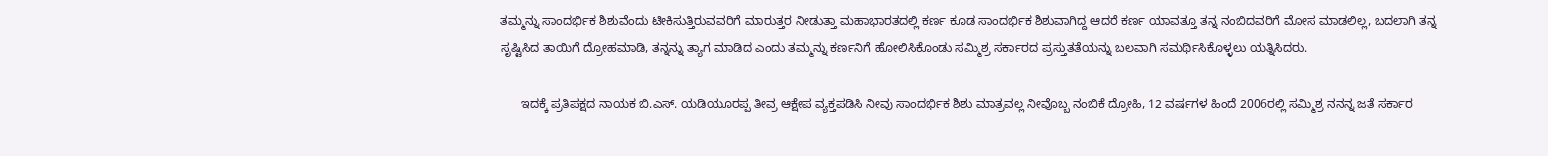ತಮ್ಮನ್ನು ಸಾಂದರ್ಭಿಕ ಶಿಶುವೆಂದು ಟೀಕಿಸುತ್ತಿರುವವರಿಗೆ ಮಾರುತ್ತರ ನೀಡುತ್ತಾ ಮಹಾಭಾರತದಲ್ಲಿ ಕರ್ಣ ಕೂಡ ಸಾಂದರ್ಭಿಕ ಶಿಶುವಾಗಿದ್ದ ಆದರೆ ಕರ್ಣ ಯಾವತ್ತೂ ತನ್ನ ನಂಬಿದವರಿಗೆ ಮೋಸ ಮಾಡಲಿಲ್ಲ, ಬದಲಾಗಿ ತನ್ನ ಸೃಷ್ಟಿಸಿದ ತಾಯಿಗೆ ದ್ರೋಹಮಾಡಿ, ತನ್ನನ್ನು ತ್ಯಾಗ ಮಾಡಿದ ಎಂದು ತಮ್ಮನ್ನು ಕರ್ಣನಿಗೆ ಹೋಲಿಸಿಕೊಂಡು ಸಮ್ಮಿಶ್ರ ಸರ್ಕಾರದ ಪ್ರಸ್ತುತತೆಯನ್ನು ಬಲವಾಗಿ ಸಮರ್ಥಿಸಿಕೊಳ್ಳಲು ಯತ್ನಿಸಿದರು.

      ಇದಕ್ಕೆ ಪ್ರತಿಪಕ್ಷದ ನಾಯಕ ಬಿ.ಎಸ್‌. ಯಡಿಯೂರಪ್ಪ ತೀವ್ರ ಆಕ್ಷೇಪ ವ್ಯಕ್ತಪಡಿಸಿ ನೀವು ಸಾಂದರ್ಭಿಕ ಶಿಶು ಮಾತ್ರವಲ್ಲ ನೀವೊಬ್ಬ ನಂಬಿಕೆ ದ್ರೋಹಿ, 12 ವರ್ಷಗಳ ಹಿಂದೆ 2006ರಲ್ಲಿ ಸಮ್ಮಿಶ್ರ ನನನ್ನ ಜತೆ ಸರ್ಕಾರ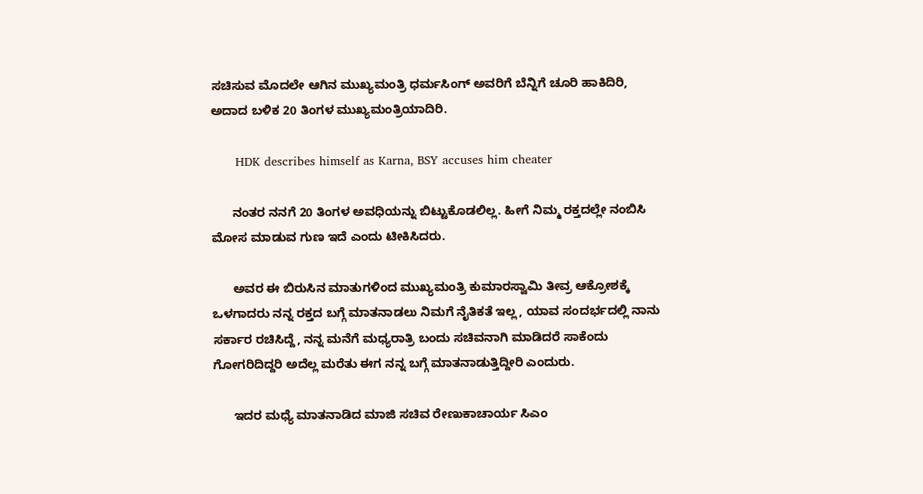ಸಚಿಸುವ ಮೊದಲೇ ಆಗಿನ ಮುಖ್ಯಮಂತ್ರಿ ಧರ್ಮಸಿಂಗ್‌ ಅವರಿಗೆ ಬೆನ್ನಿಗೆ ಚೂರಿ ಹಾಕಿದಿರಿ, ಅದಾದ ಬಳಿಕ 20 ತಿಂಗಳ ಮುಖ್ಯಮಂತ್ರಿಯಾದಿರಿ.

      HDK describes himself as Karna, BSY accuses him cheater

      ನಂತರ ನನಗೆ 20 ತಿಂಗಳ ಅವಧಿಯನ್ನು ಬಿಟ್ಟುಕೊಡಲಿಲ್ಲ. ಹೀಗೆ ನಿಮ್ಮ ರಕ್ತದಲ್ಲೇ ನಂಬಿಸಿ ಮೋಸ ಮಾಡುವ ಗುಣ ಇದೆ ಎಂದು ಟೀಕಿಸಿದರು.

      ಅವರ ಈ ಬಿರುಸಿನ ಮಾತುಗಳಿಂದ ಮುಖ್ಯಮಂತ್ರಿ ಕುಮಾರಸ್ವಾಮಿ ತೀವ್ರ ಆಕ್ರೋಶಕ್ಕೆ ಒಳಗಾದರು ನನ್ನ ರಕ್ತದ ಬಗ್ಗೆ ಮಾತನಾಡಲು ನಿಮಗೆ ನೈತಿಕತೆ ಇಲ್ಲ, ಯಾವ ಸಂದರ್ಭದಲ್ಲಿ ನಾನು ಸರ್ಕಾರ ರಚಿಸಿದ್ದೆ, ನನ್ನ ಮನೆಗೆ ಮಧ್ಯರಾತ್ರಿ ಬಂದು ಸಚಿವನಾಗಿ ಮಾಡಿದರೆ ಸಾಕೆಂದು ಗೋಗರಿದಿದ್ದರಿ ಅದೆಲ್ಲ ಮರೆತು ಈಗ ನನ್ನ ಬಗ್ಗೆ ಮಾತನಾಡುತ್ತಿದ್ದೀರಿ ಎಂದುರು.

      ಇದರ ಮಧ್ಯೆ ಮಾತನಾಡಿದ ಮಾಜಿ ಸಚಿವ ರೇಣುಕಾಚಾರ್ಯ ಸಿಎಂ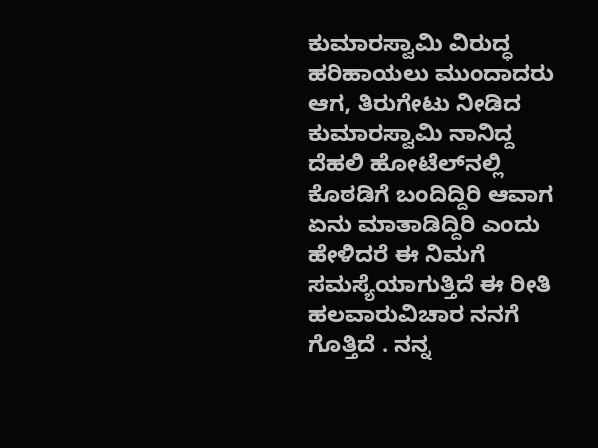ಕುಮಾರಸ್ವಾಮಿ ವಿರುದ್ಧ ಹರಿಹಾಯಲು ಮುಂದಾದರು ಆಗ, ತಿರುಗೇಟು ನೀಡಿದ ಕುಮಾರಸ್ವಾಮಿ ನಾನಿದ್ದ ದೆಹಲಿ ಹೋಟೆಲ್‌ನಲ್ಲಿ ಕೊಠಡಿಗೆ ಬಂದಿದ್ದಿರಿ ಆವಾಗ ಏನು ಮಾತಾಡಿದ್ದಿರಿ ಎಂದು ಹೇಳಿದರೆ ಈ ನಿಮಗೆ ಸಮಸ್ಯೆಯಾಗುತ್ತಿದೆ ಈ ರೀತಿ ಹಲವಾರುವಿಚಾರ ನನಗೆ ಗೊತ್ತಿದೆ . ನನ್ನ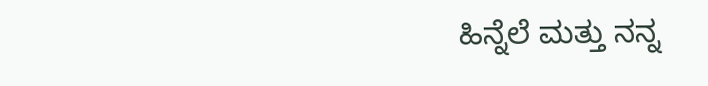ಹಿನ್ನೆಲೆ ಮತ್ತು ನನ್ನ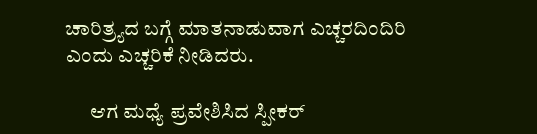ಚಾರಿತ್ರ್ಯದ ಬಗ್ಗೆ ಮಾತನಾಡುವಾಗ ಎಚ್ಚರದಿಂದಿರಿ ಎಂದು ಎಚ್ಚರಿಕೆ ನೀಡಿದರು.

      ಆಗ ಮಧ್ಯೆ ಪ್ರವೇಶಿಸಿದ ಸ್ಪೀಕರ್‌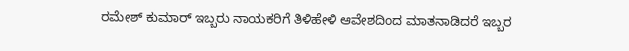ರಮೇಶ್‌ ಕುಮಾರ್‌ ಇಬ್ಬರು ನಾಯಕರಿಗೆ ತಿಳಿಹೇಳಿ ಆವೇಶದಿಂದ ಮಾತನಾಡಿದರೆ ಇಬ್ಬರ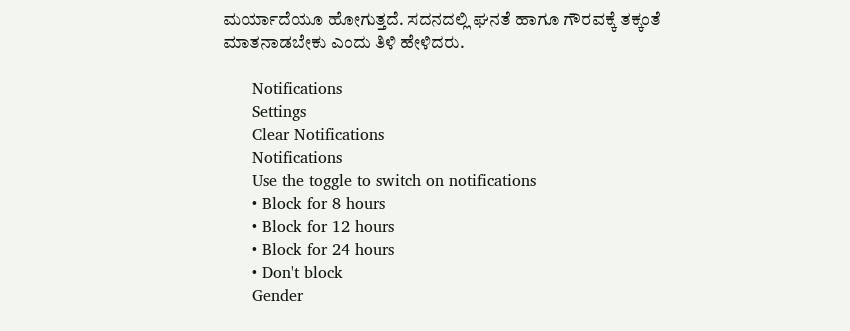ಮರ್ಯಾದೆಯೂ ಹೋಗುತ್ತದೆ. ಸದನದಲ್ಲಿ ಘನತೆ ಹಾಗೂ ಗೌರವಕ್ಕೆ ತಕ್ಕಂತೆ ಮಾತನಾಡಬೇಕು ಎಂದು ತಿಳಿ ಹೇಳಿದರು.

      Notifications
      Settings
      Clear Notifications
      Notifications
      Use the toggle to switch on notifications
      • Block for 8 hours
      • Block for 12 hours
      • Block for 24 hours
      • Don't block
      Gender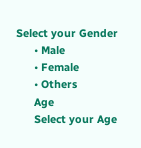Select your Gender
      • Male
      • Female
      • Others
      Age
      Select your Age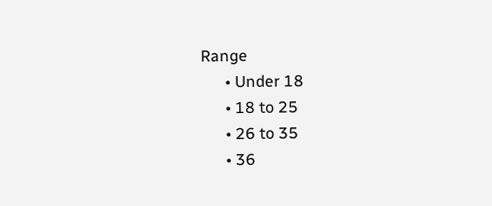Range
      • Under 18
      • 18 to 25
      • 26 to 35
      • 36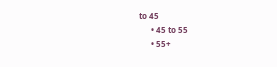to 45
      • 45 to 55
      • 55+